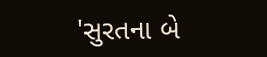'સુરતના બે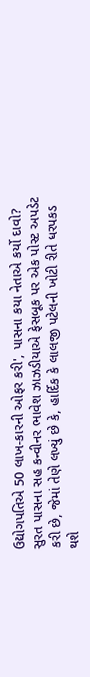ઉદ્યોગપતિએ 50 લાખ-કારની ઓફર કરી', પાસના કયા નેતાએ કર્યો દાવો?
સુરત પાસના સહ કન્વીનર ભાવેશ ઝાઝડીયાએ ફેસબૂક પર એક પોસ્ટ અપડેટ કરી છે, જેમાં તેણે લખ્યું છે કે, હાર્દિક કે લાલજી પટેલની ખોટી રીતે ધરપકડ થશે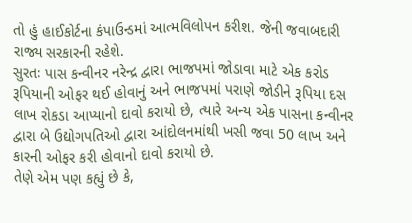તો હું હાઈકોર્ટના કંપાઉન્ડમાં આત્મવિલોપન કરીશ. જેની જવાબદારી રાજ્ય સરકારની રહેશે.
સુરતઃ પાસ કન્વીનર નરેન્દ્ર દ્વારા ભાજપમાં જોડાવા માટે એક કરોડ રૂપિયાની ઓફર થઈ હોવાનું અને ભાજપમાં પરાણે જોડીને રૂપિયા દસ લાખ રોકડા આપ્યાનો દાવો કરાયો છે, ત્યારે અન્ય એક પાસના કન્વીનર દ્વારા બે ઉદ્યોગપતિઓ દ્વારા આંદોલનમાંથી ખસી જવા 50 લાખ અને કારની ઓફર કરી હોવાનો દાવો કરાયો છે.
તેણે એમ પણ કહ્યું છે કે,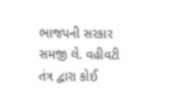ભાજપની સરકાર સમજી લે. વહીવટી તંત્ર દ્વારા કોઈ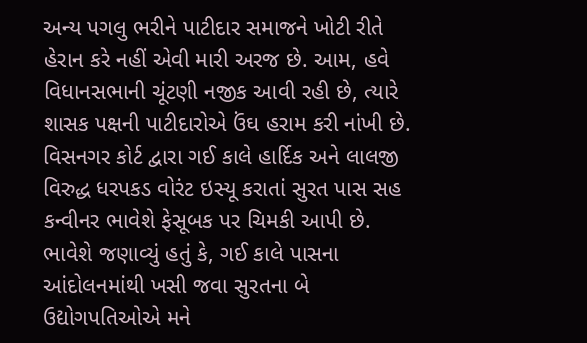અન્ય પગલુ ભરીને પાટીદાર સમાજને ખોટી રીતે હેરાન કરે નહીં એવી મારી અરજ છે. આમ, હવે વિધાનસભાની ચૂંટણી નજીક આવી રહી છે, ત્યારે શાસક પક્ષની પાટીદારોએ ઉંઘ હરામ કરી નાંખી છે.
વિસનગર કોર્ટ દ્વારા ગઈ કાલે હાર્દિક અને લાલજી વિરુદ્ધ ધરપકડ વોરંટ ઇસ્યૂ કરાતાં સુરત પાસ સહ કન્વીનર ભાવેશે ફેસૂબક પર ચિમકી આપી છે. ભાવેશે જણાવ્યું હતું કે, ગઈ કાલે પાસના આંદોલનમાંથી ખસી જવા સુરતના બે ઉદ્યોગપતિઓએ મને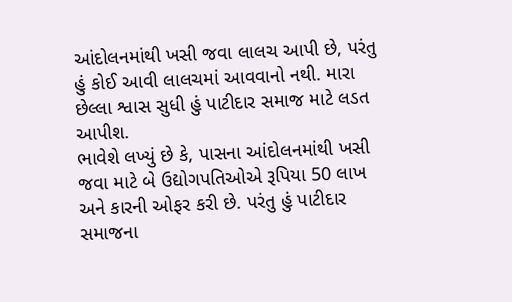આંદોલનમાંથી ખસી જવા લાલચ આપી છે, પરંતુ હું કોઈ આવી લાલચમાં આવવાનો નથી. મારા છેલ્લા શ્વાસ સુધી હું પાટીદાર સમાજ માટે લડત આપીશ.
ભાવેશે લખ્યું છે કે, પાસના આંદોલનમાંથી ખસી જવા માટે બે ઉદ્યોગપતિઓએ રૂપિયા 50 લાખ અને કારની ઓફર કરી છે. પરંતુ હું પાટીદાર સમાજના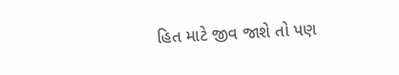હિત માટે જીવ જાશે તો પણ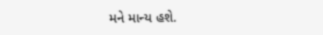મને માન્ય હશે.